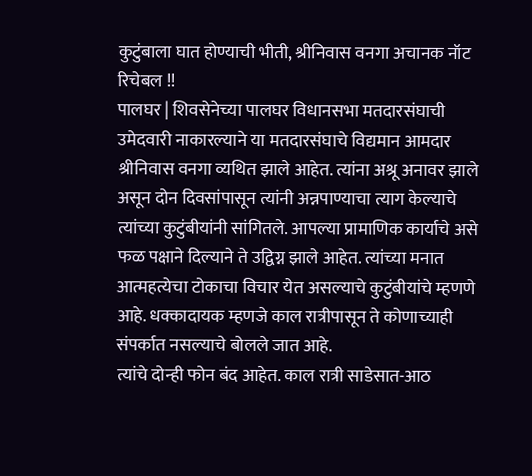कुटुंबाला घात होण्याची भीती, श्रीनिवास वनगा अचानक नॉट रिचेबल !!
पालघर | शिवसेनेच्या पालघर विधानसभा मतदारसंघाची उमेदवारी नाकारल्याने या मतदारसंघाचे विद्यमान आमदार श्रीनिवास वनगा व्यथित झाले आहेत. त्यांना अश्रू अनावर झाले असून दोन दिवसांपासून त्यांनी अन्नपाण्याचा त्याग केल्याचे त्यांच्या कुटुंबीयांनी सांगितले. आपल्या प्रामाणिक कार्याचे असे फळ पक्षाने दिल्याने ते उद्विग्न झाले आहेत. त्यांच्या मनात आत्महत्येचा टोकाचा विचार येत असल्याचे कुटुंबीयांचे म्हणणे आहे. धक्कादायक म्हणजे काल रात्रीपासून ते कोणाच्याही संपर्कात नसल्याचे बोलले जात आहे.
त्यांचे दोन्ही फोन बंद आहेत. काल रात्री साडेसात-आठ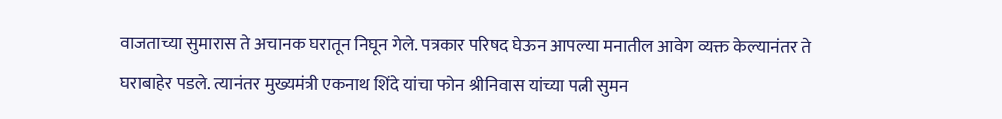वाजताच्या सुमारास ते अचानक घरातून निघून गेले. पत्रकार परिषद घेऊन आपल्या मनातील आवेग व्यक्त केल्यानंतर ते घराबाहेर पडले. त्यानंतर मुख्यमंत्री एकनाथ शिंदे यांचा फोन श्रीनिवास यांच्या पत्नी सुमन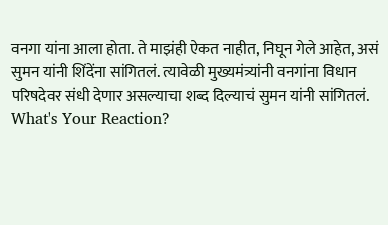वनगा यांना आला होता. ते माझंही ऐकत नाहीत, निघून गेले आहेत, असं सुमन यांनी शिंदेंना सांगितलं. त्यावेळी मुख्यमंत्र्यांनी वनगांना विधान परिषदेवर संधी देणार असल्याचा शब्द दिल्याचं सुमन यांनी सांगितलं.
What's Your Reaction?